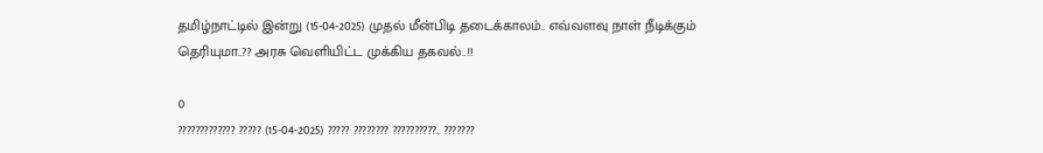தமிழ்நாட்டில் இன்று (15-04-2025) முதல் மீன்பிடி தடைக்காலம்.. எவ்வளவு நாள் நீடிக்கும் தெரியுமா..?? அரசு வெளியிட்ட முக்கிய தகவல்..!!

0
????????????? ????? (15-04-2025) ????? ???????? ??????????.. ???????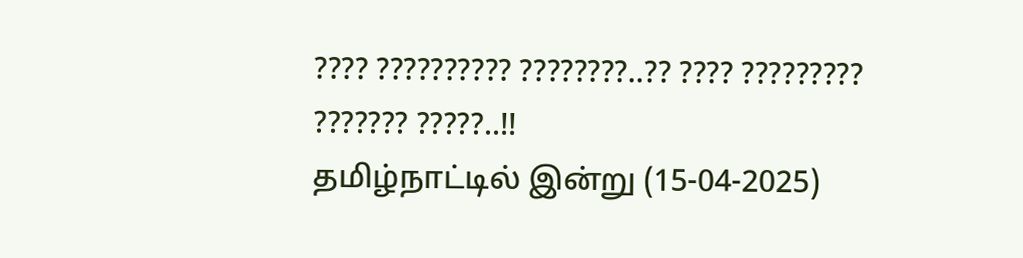???? ?????????? ????????..?? ???? ????????? ??????? ?????..!!
தமிழ்நாட்டில் இன்று (15-04-2025)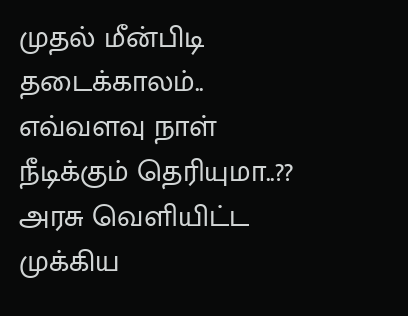முதல் மீன்பிடி தடைக்காலம்.. எவ்வளவு நாள் நீடிக்கும் தெரியுமா..?? அரசு வெளியிட்ட முக்கிய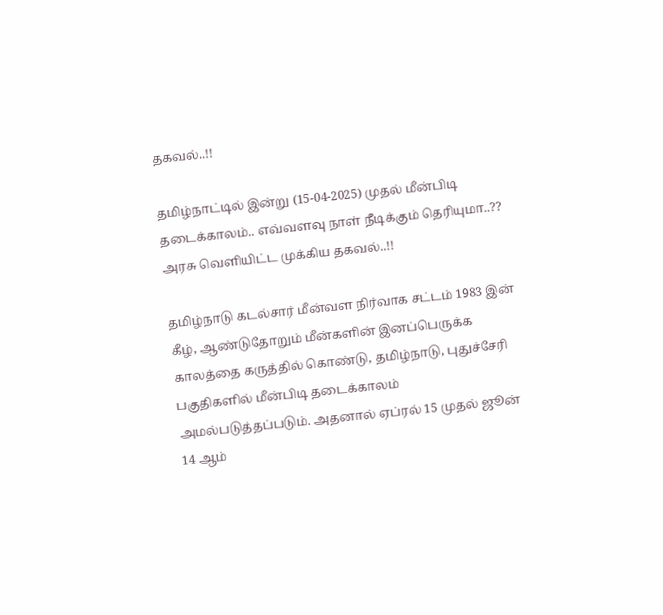தகவல்..!!

தமிழ்நாட்டில் இன்று (15-04-2025) முதல் மீன்பிடி தடைக்காலம்.. எவ்வளவு நாள் நீடிக்கும் தெரியுமா..?? அரசு வெளியிட்ட முக்கிய தகவல்..!!

தமிழ்நாடு கடல்சார் மீன்வள நிர்வாக சட்டம் 1983 இன் கீழ், ஆண்டுதோறும் மீன்களின் இனப்பெருக்க காலத்தை கருத்தில் கொண்டு, தமிழ்நாடு, புதுச்சேரி பகுதிகளில் மீன்பிடி தடைக்காலம் அமல்படுத்தப்படும். அதனால் ஏப்ரல் 15 முதல் ஜூன் 14 ஆம்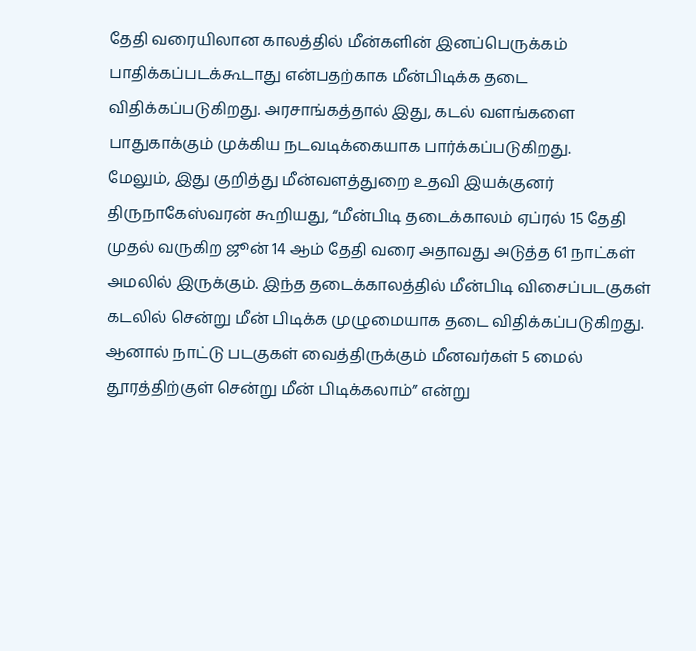தேதி வரையிலான காலத்தில் மீன்களின் இனப்பெருக்கம் பாதிக்கப்படக்கூடாது என்பதற்காக மீன்பிடிக்க தடை விதிக்கப்படுகிறது. அரசாங்கத்தால் இது, கடல் வளங்களை பாதுகாக்கும் முக்கிய நடவடிக்கையாக பார்க்கப்படுகிறது.
மேலும், இது குறித்து மீன்வளத்துறை உதவி இயக்குனர் திருநாகேஸ்வரன் கூறியது, “மீன்பிடி தடைக்காலம் ஏப்ரல் 15 தேதி முதல் வருகிற ஜூன் 14 ஆம் தேதி வரை அதாவது அடுத்த 61 நாட்கள் அமலில் இருக்கும். இந்த தடைக்காலத்தில் மீன்பிடி விசைப்படகுகள் கடலில் சென்று மீன் பிடிக்க முழுமையாக தடை விதிக்கப்படுகிறது. ஆனால் நாட்டு படகுகள் வைத்திருக்கும் மீனவர்கள் 5 மைல் தூரத்திற்குள் சென்று மீன் பிடிக்கலாம்” என்று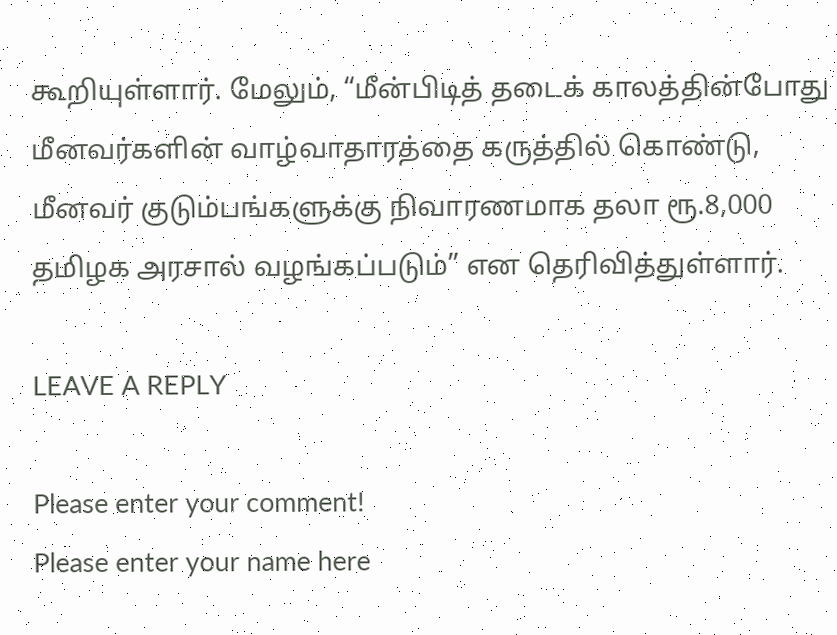கூறியுள்ளார். மேலும், “மீன்பிடித் தடைக் காலத்தின்போது மீனவர்களின் வாழ்வாதாரத்தை கருத்தில் கொண்டு, மீனவர் குடும்பங்களுக்கு நிவாரணமாக தலா ரூ.8,000 தமிழக அரசால் வழங்கப்படும்” என தெரிவித்துள்ளார்.

LEAVE A REPLY

Please enter your comment!
Please enter your name here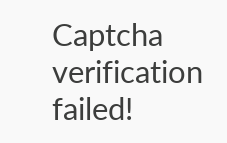Captcha verification failed!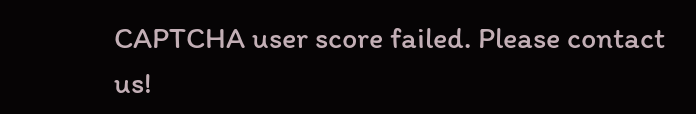CAPTCHA user score failed. Please contact us!